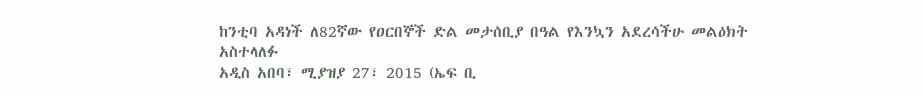ከንቲባ አዳነች ለ82ኛው የዐርበኞች ድል መታሰቢያ በዓል የእንኳን አደረሳችሁ መልዕክት አስተላለፉ
አዲስ አበባ፣ ሚያዝያ 27፣ 2015 (ኤፍ ቢ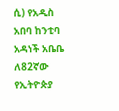ሲ) የአዲስ አበባ ከንቲባ አዳነች አቤቤ ለ82ኛው የኢትዮጵያ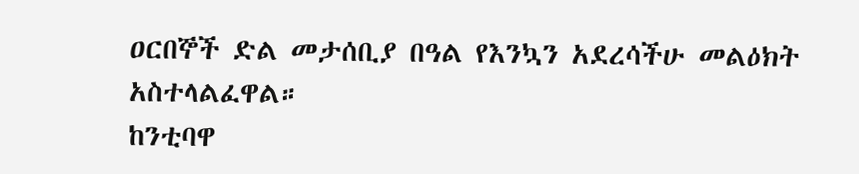ዐርበኞች ድል መታሰቢያ በዓል የእንኳን አደረሳችሁ መልዕክት አስተላልፈዋል።
ከንቲባዋ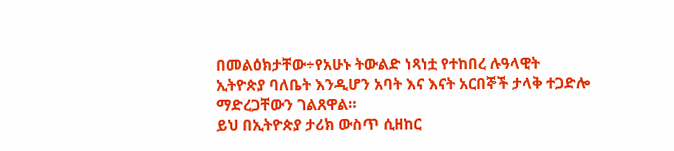በመልዕክታቸው÷የአሁኑ ትውልድ ነጻነቷ የተከበረ ሉዓላዊት ኢትዮጵያ ባለቤት እንዲሆን አባት እና እናት አርበኞች ታላቅ ተጋድሎ ማድረጋቸውን ገልጸዋል።
ይህ በኢትዮጵያ ታሪክ ውስጥ ሲዘከር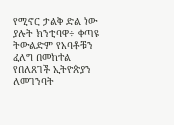የሚኖር ታልቅ ድል ነው ያሉት ክንቲባዋ÷ ቀጣዩ ትውልድም የአባቶቹን ፈለግ በመከተል የበለጸገች ኢትዮጵያን ለመገንባት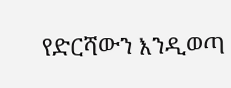የድርሻውን እንዲወጣ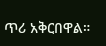ጥሪ አቅርበዋል።